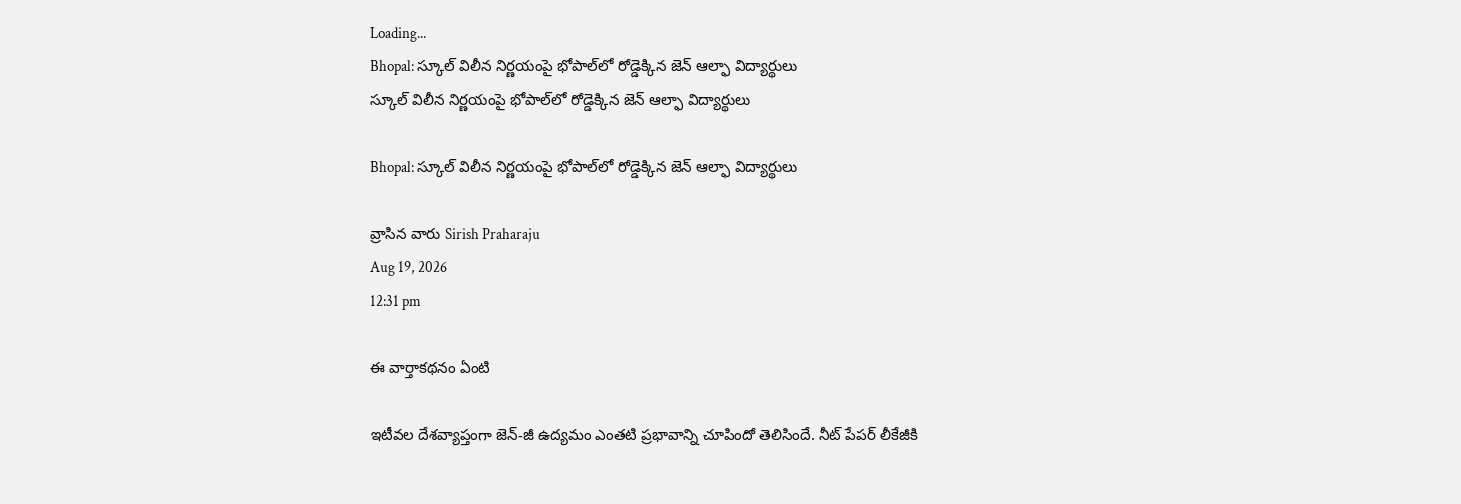Loading...
Bhopal: స్కూల్ విలీన నిర్ణయంపై భోపాల్‌లో రోడ్డెక్కిన జెన్ ఆల్ఫా విద్యార్థులు
స్కూల్ విలీన నిర్ణయంపై భోపాల్‌లో రోడ్డెక్కిన జెన్ ఆల్ఫా విద్యార్థులు

Bhopal: స్కూల్ విలీన నిర్ణయంపై భోపాల్‌లో రోడ్డెక్కిన జెన్ ఆల్ఫా విద్యార్థులు

వ్రాసిన వారు Sirish Praharaju
Aug 19, 2026
12:31 pm

ఈ వార్తాకథనం ఏంటి

ఇటీవల దేశవ్యాప్తంగా జెన్-జీ ఉద్యమం ఎంతటి ప్రభావాన్ని చూపిందో తెలిసిందే. నీట్ పేపర్ లీకేజీకి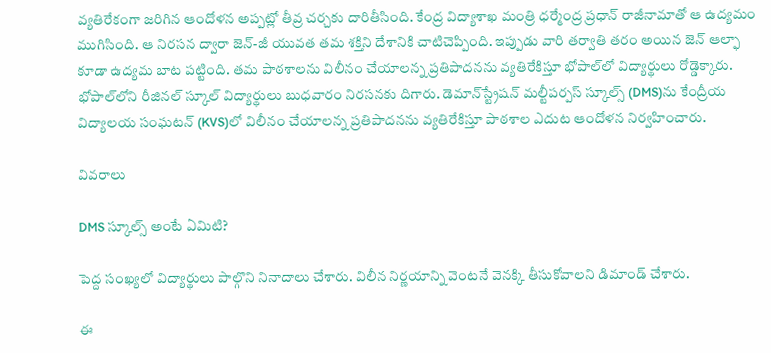వ్యతిరేకంగా జరిగిన ఆందోళన అప్పట్లో తీవ్ర చర్చకు దారితీసింది. కేంద్ర విద్యాశాఖ మంత్రి ధర్మేంద్ర ప్రధాన్ రాజీనామాతో ఆ ఉద్యమం ముగిసింది. ఆ నిరసన ద్వారా జెన్-జీ యువత తమ శక్తిని దేశానికి చాటిచెప్పింది. ఇప్పుడు వారి తర్వాతి తరం అయిన జెన్ ఆల్ఫా కూడా ఉద్యమ బాట పట్టింది. తమ పాఠశాలను విలీనం చేయాలన్న ప్రతిపాదనను వ్యతిరేకిస్తూ భోపాల్‌లో విద్యార్థులు రోడ్డెక్కారు. భోపాల్‌లోని రీజినల్ స్కూల్ విద్యార్థులు బుధవారం నిరసనకు దిగారు. డెమాన్‌స్ట్రేషన్ మల్టీపర్పస్ స్కూల్స్ (DMS)ను కేంద్రీయ విద్యాలయ సంఘటన్ (KVS)లో విలీనం చేయాలన్న ప్రతిపాదనను వ్యతిరేకిస్తూ పాఠశాల ఎదుట ఆందోళన నిర్వహించారు.

వివరాలు

DMS స్కూల్స్ అంటే ఏమిటి?

పెద్ద సంఖ్యలో విద్యార్థులు పాల్గొని నినాదాలు చేశారు. విలీన నిర్ణయాన్ని వెంటనే వెనక్కి తీసుకోవాలని డిమాండ్ చేశారు.

ఈ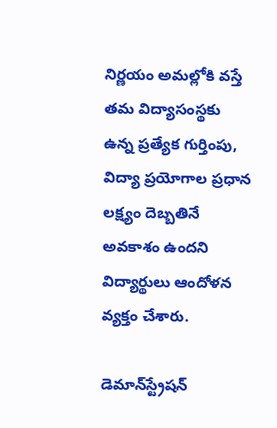నిర్ణయం అమల్లోకి వస్తే తమ విద్యాసంస్థకు ఉన్న ప్రత్యేక గుర్తింపు, విద్యా ప్రయోగాల ప్రధాన లక్ష్యం దెబ్బతినే అవకాశం ఉందని విద్యార్థులు ఆందోళన వ్యక్తం చేశారు.

డెమాన్‌స్ట్రేషన్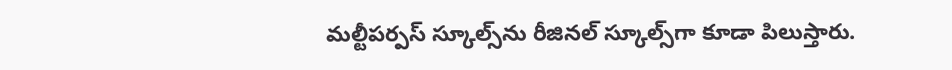మల్టీపర్పస్ స్కూల్స్‌ను రీజినల్ స్కూల్స్‌గా కూడా పిలుస్తారు.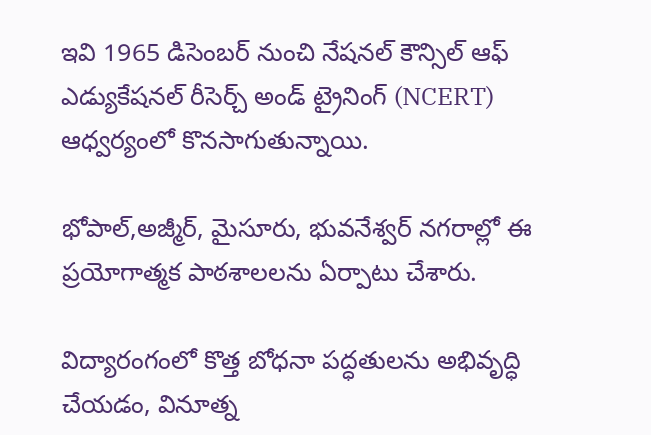ఇవి 1965 డిసెంబర్ నుంచి నేషనల్ కౌన్సిల్ ఆఫ్ ఎడ్యుకేషనల్ రీసెర్చ్ అండ్ ట్రైనింగ్ (NCERT) ఆధ్వర్యంలో కొనసాగుతున్నాయి.

భోపాల్,అజ్మీర్, మైసూరు, భువనేశ్వర్ నగరాల్లో ఈ ప్రయోగాత్మక పాఠశాలలను ఏర్పాటు చేశారు.

విద్యారంగంలో కొత్త బోధనా పద్ధతులను అభివృద్ధి చేయడం, వినూత్న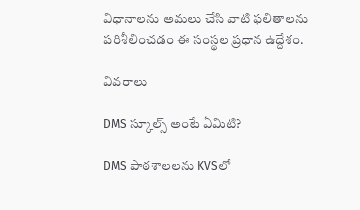విధానాలను అమలు చేసి వాటి ఫలితాలను పరిశీలించడం ఈ సంస్థల ప్రధాన ఉద్దేశం.

వివరాలు

DMS స్కూల్స్ అంటే ఏమిటి?

DMS పాఠశాలలను KVSలో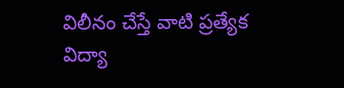విలీనం చేస్తే వాటి ప్రత్యేక విద్యా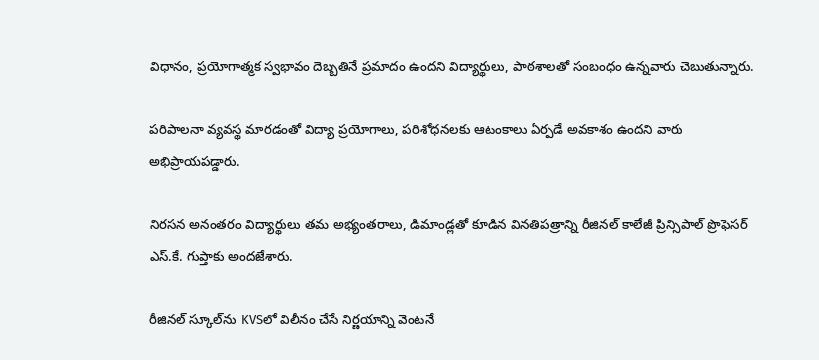విధానం, ప్రయోగాత్మక స్వభావం దెబ్బతినే ప్రమాదం ఉందని విద్యార్థులు, పాఠశాలతో సంబంధం ఉన్నవారు చెబుతున్నారు.

పరిపాలనా వ్యవస్థ మారడంతో విద్యా ప్రయోగాలు, పరిశోధనలకు ఆటంకాలు ఏర్పడే అవకాశం ఉందని వారు అభిప్రాయపడ్డారు.

నిరసన అనంతరం విద్యార్థులు తమ అభ్యంతరాలు, డిమాండ్లతో కూడిన వినతిపత్రాన్ని రీజినల్ కాలేజీ ప్రిన్సిపాల్ ప్రొఫెసర్ ఎస్.కే. గుప్తాకు అందజేశారు.

రీజినల్ స్కూల్‌ను KVSలో విలీనం చేసే నిర్ణయాన్ని వెంటనే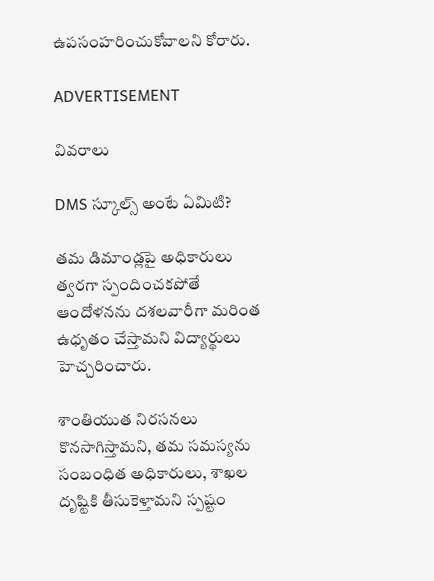ఉపసంహరించుకోవాలని కోరారు.

ADVERTISEMENT

వివరాలు

DMS స్కూల్స్ అంటే ఏమిటి?

తమ డిమాండ్లపై అధికారులు త్వరగా స్పందించకపోతే ఆందోళనను దశలవారీగా మరింత ఉధృతం చేస్తామని విద్యార్థులు హెచ్చరించారు.

శాంతియుత నిరసనలు కొనసాగిస్తామని, తమ సమస్యను సంబంధిత అధికారులు, శాఖల దృష్టికి తీసుకెళ్తామని స్పష్టం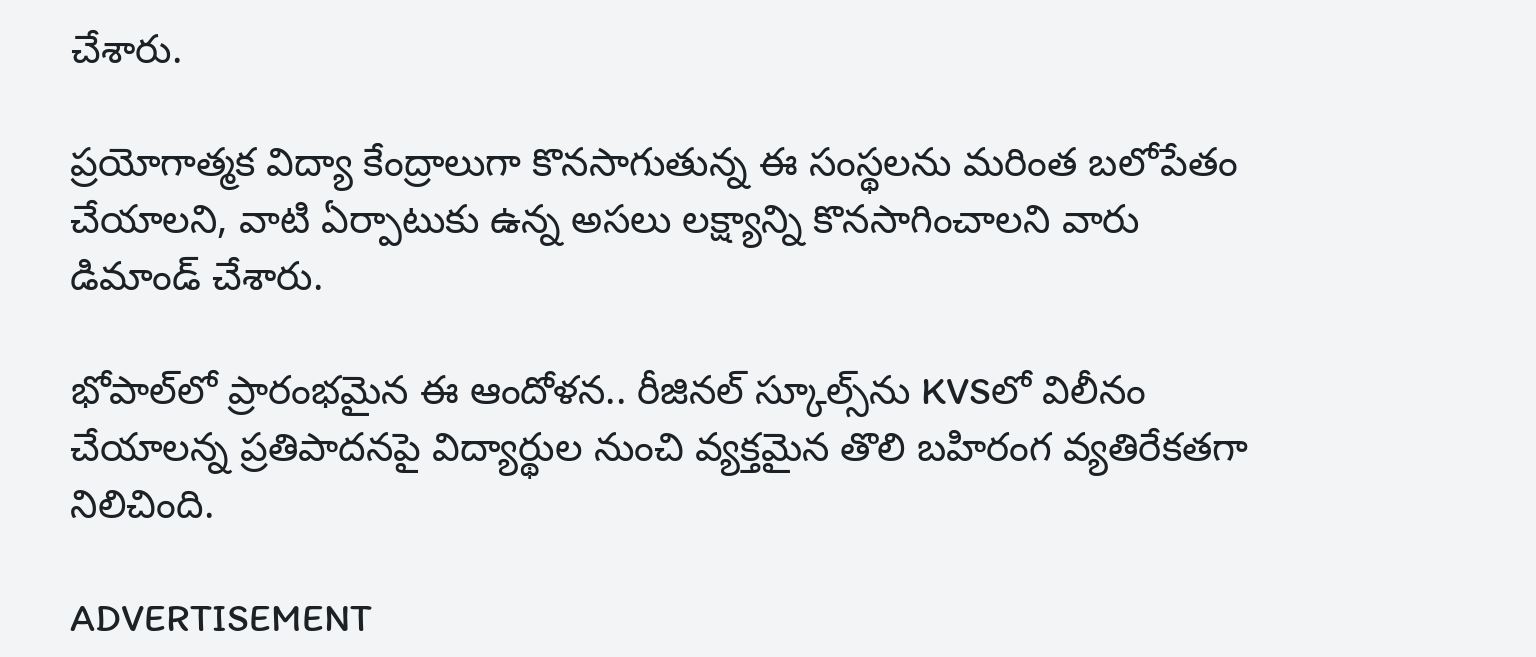చేశారు.

ప్రయోగాత్మక విద్యా కేంద్రాలుగా కొనసాగుతున్న ఈ సంస్థలను మరింత బలోపేతం చేయాలని, వాటి ఏర్పాటుకు ఉన్న అసలు లక్ష్యాన్ని కొనసాగించాలని వారు డిమాండ్ చేశారు.

భోపాల్‌లో ప్రారంభమైన ఈ ఆందోళన.. రీజినల్ స్కూల్స్‌ను KVSలో విలీనం చేయాలన్న ప్రతిపాదనపై విద్యార్థుల నుంచి వ్యక్తమైన తొలి బహిరంగ వ్యతిరేకతగా నిలిచింది.

ADVERTISEMENT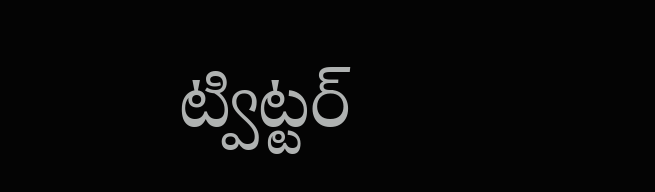ట్విట్టర్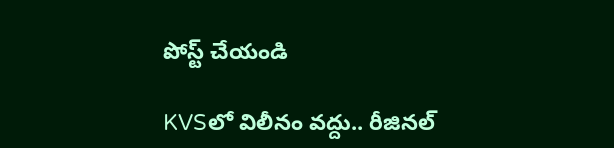పోస్ట్ చేయండి

KVSలో విలీనం వద్దు.. రీజినల్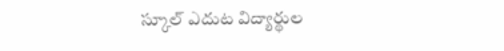స్కూల్ ఎదుట విద్యార్థుల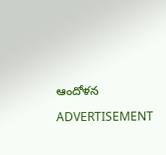ఆందోళన

ADVERTISEMENT